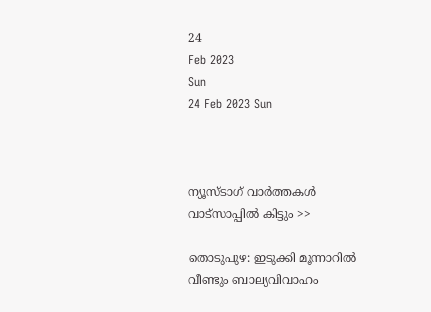24
Feb 2023
Sun
24 Feb 2023 Sun



ന്യൂസ്ടാഗ് വാര്‍ത്തകള്‍ വാട്‌സാപ്പില്‍ കിട്ടും >>

തൊടുപുഴ: ഇടുക്കി മൂന്നാറിൽ വീണ്ടും ബാല്യവിവാഹം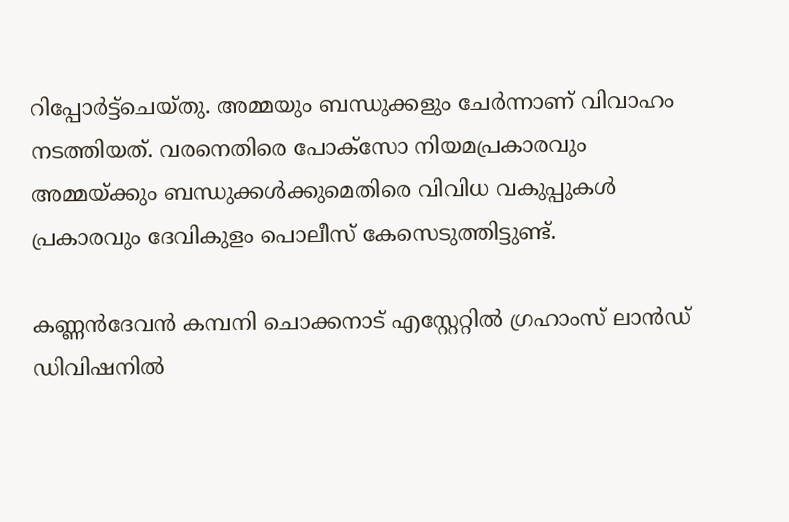റിപ്പോർട്ട്‌ചെയ്തു. അമ്മയും ബന്ധുക്കളും ചേർന്നാണ് വിവാഹം നടത്തിയത്. വരനെതിരെ പോക്സോ നിയമപ്രകാരവും അമ്മയ്ക്കും ബന്ധുക്കൾക്കുമെതിരെ വിവിധ വകുപ്പുകൾ പ്രകാരവും ദേവികുളം പൊലീസ് കേസെടുത്തിട്ടുണ്ട്.

കണ്ണൻദേവൻ കമ്പനി ചൊക്കനാട് എസ്റ്റേറ്റിൽ ഗ്രഹാംസ് ലാൻഡ് ഡിവിഷനിൽ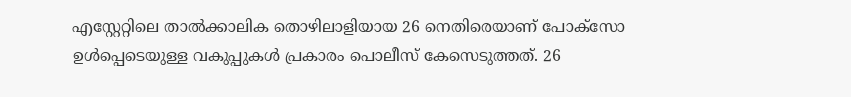എസ്റ്റേറ്റിലെ താൽക്കാലിക തൊഴിലാളിയായ 26 നെതിരെയാണ് പോക്സോ ഉൾപ്പെടെയുള്ള വകുപ്പുകൾ പ്രകാരം പൊലീസ് കേസെടുത്തത്. 26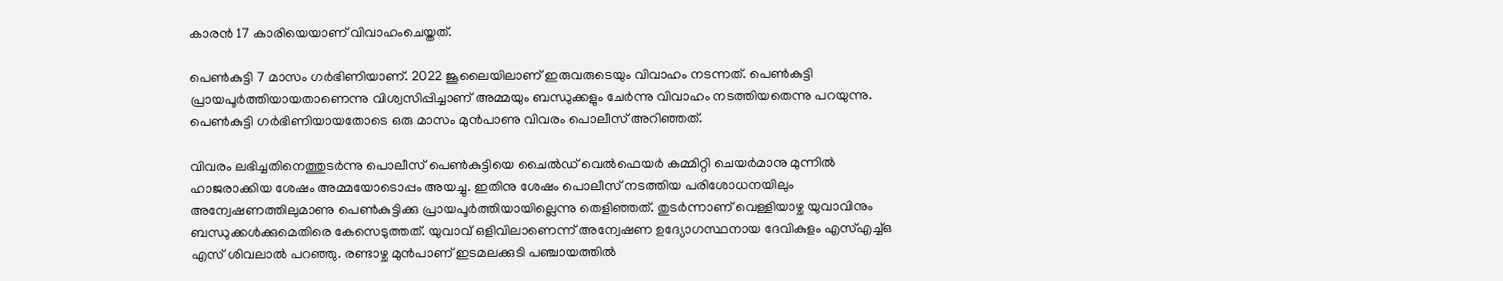കാരൻ 17 കാരിയെയാണ് വിവാഹംചെയ്തത്.

പെൺകുട്ടി 7 മാസം ഗർഭിണിയാണ്. 2022 ജൂലൈയിലാണ് ഇരുവരുടെയും വിവാഹം നടന്നത്. പെൺകുട്ടി പ്രായപൂർത്തിയായതാണെന്നു വിശ്വസിപ്പിച്ചാണ് അമ്മയും ബന്ധുക്കളും ചേർന്നു വിവാഹം നടത്തിയതെന്നു പറയുന്നു. പെൺകുട്ടി ഗർഭിണിയായതോടെ ഒരു മാസം മുൻപാണു വിവരം പൊലീസ് അറിഞ്ഞത്.

വിവരം ലഭിച്ചതിനെത്തുടർന്നു പൊലീസ് പെൺകുട്ടിയെ ചൈൽഡ് വെൽഫെയർ കമ്മിറ്റി ചെയർമാനു മുന്നിൽ ഹാജരാക്കിയ ശേഷം അമ്മയോടൊപ്പം അയച്ചു. ഇതിനു ശേഷം പൊലീസ് നടത്തിയ പരിശോധനയിലും അന്വേഷണത്തിലുമാണു പെൺകുട്ടിക്കു പ്രായപൂർത്തിയായില്ലെന്നു തെളിഞ്ഞത്. തുടർന്നാണ് വെള്ളിയാഴ്ച യുവാവിനും ബന്ധുക്കൾക്കുമെതിരെ കേസെടുത്തത്. യുവാവ് ഒളിവിലാണെന്ന് അന്വേഷണ ഉദ്യോഗസ്ഥനായ ദേവികുളം എസ്എച്ച്ഒ എസ് ശിവലാൽ പറഞ്ഞു. രണ്ടാഴ്ച മുൻപാണ് ഇടമലക്കുടി പഞ്ചായത്തിൽ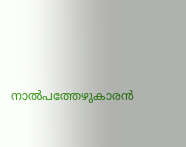നാൽപത്തേഴുകാരൻ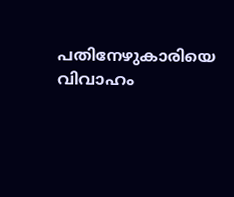പതിനേഴുകാരിയെ വിവാഹം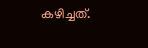കഴിച്ചത്.